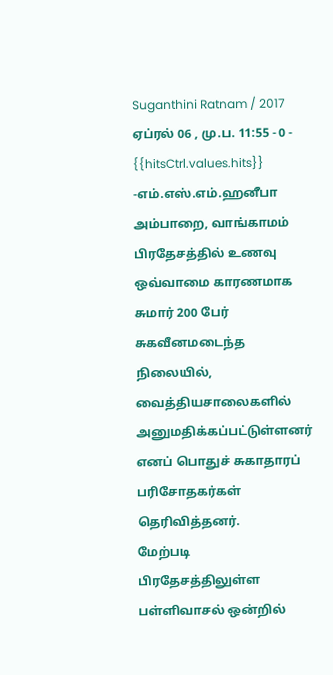Suganthini Ratnam / 2017 ஏப்ரல் 06 , மு.ப. 11:55 - 0 - {{hitsCtrl.values.hits}}
-எம்.எஸ்.எம்.ஹனீபா
அம்பாறை, வாங்காமம் பிரதேசத்தில் உணவு ஒவ்வாமை காரணமாக சுமார் 200 பேர் சுகவீனமடைந்த நிலையில், வைத்தியசாலைகளில் அனுமதிக்கப்பட்டுள்ளனர் எனப் பொதுச் சுகாதாரப் பரிசோதகர்கள் தெரிவித்தனர்.
மேற்படி பிரதேசத்திலுள்ள பள்ளிவாசல் ஒன்றில்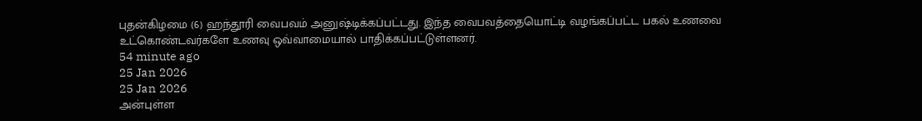புதன்கிழமை (6) ஹந்தூரி வைபவம் அனுஷ்டிக்கப்பட்டது. இந்த வைபவத்தையொட்டி வழங்கப்பட்ட பகல் உணவை உட்கொண்டவர்களே உணவு ஒவ்வாமையால் பாதிக்கப்பட்டுள்ளனர்.
54 minute ago
25 Jan 2026
25 Jan 2026
அன்புள்ள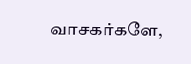வாசகர்களே,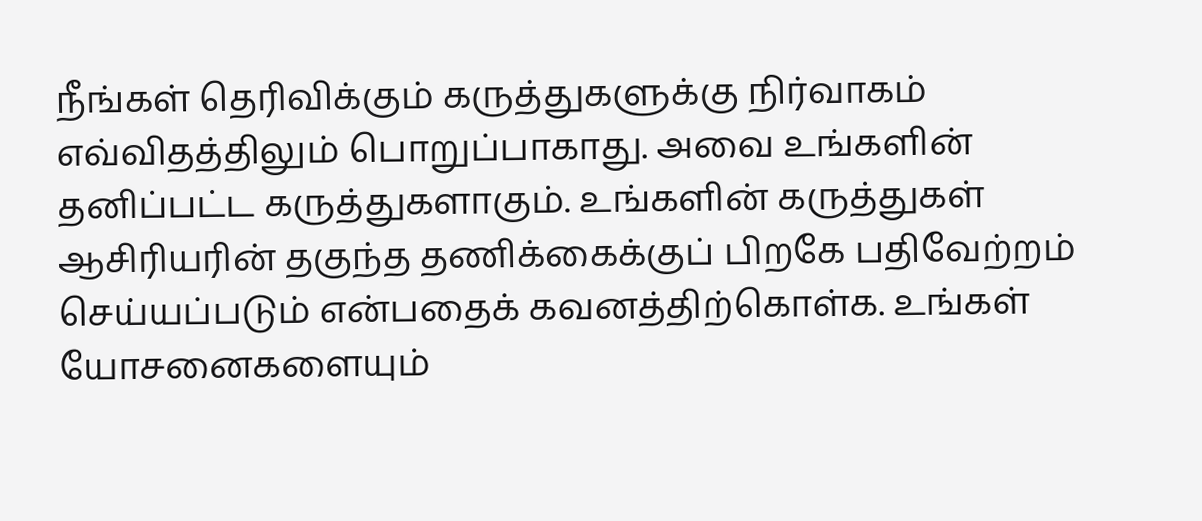நீங்கள் தெரிவிக்கும் கருத்துகளுக்கு நிர்வாகம் எவ்விதத்திலும் பொறுப்பாகாது. அவை உங்களின் தனிப்பட்ட கருத்துகளாகும். உங்களின் கருத்துகள் ஆசிரியரின் தகுந்த தணிக்கைக்குப் பிறகே பதிவேற்றம் செய்யப்படும் என்பதைக் கவனத்திற்கொள்க. உங்கள் யோசனைகளையும்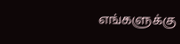எங்களுக்கு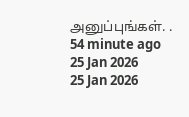அனுப்புங்கள். .
54 minute ago
25 Jan 2026
25 Jan 2026